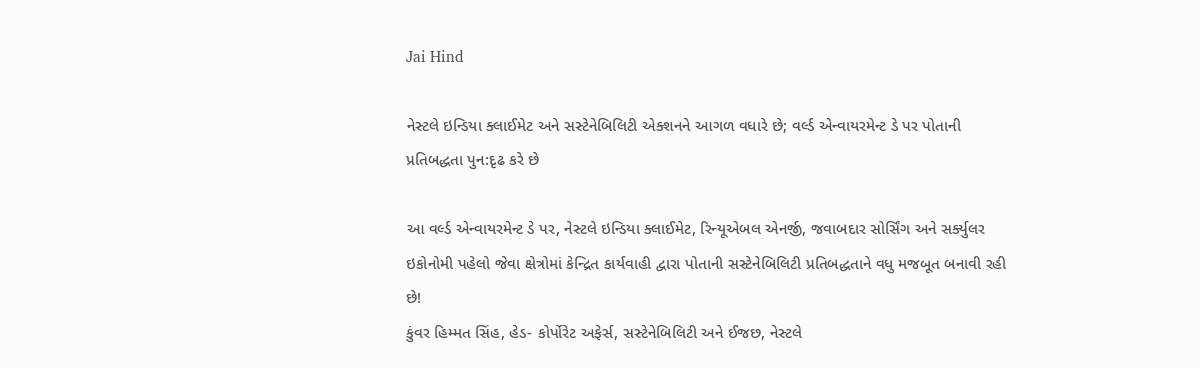Jai Hind

નેસ્ટલે ઇન્ડિયા ક્લાઈમેટ અને સસ્ટેનેબિલિટી એક્શનને આગળ વધારે છે; વર્લ્ડ એન્વાયરમેન્ટ ડે પર પોતાની પ્રતિબદ્ધતા પુન:દૃઢ કરે છે

આ વર્લ્ડ એન્વાયરમેન્ટ ડે પર, નેસ્ટલે ઇન્ડિયા ક્લાઈમેટ, રિન્યૂએબલ એનર્જી, જવાબદાર સોર્સિંગ અને સર્ક્યુલર ઇકોનોમી પહેલો જેવા ક્ષેત્રોમાં કેન્દ્રિત કાર્યવાહી દ્વારા પોતાની સસ્ટેનેબિલિટી પ્રતિબદ્ધતાને વધુ મજબૂત બનાવી રહી છે!
કુંવર હિમ્મત સિંહ, હેડ- કોર્પોરેટ અફેર્સ, સસ્ટેનેબિલિટી અને ઈજછ, નેસ્ટલે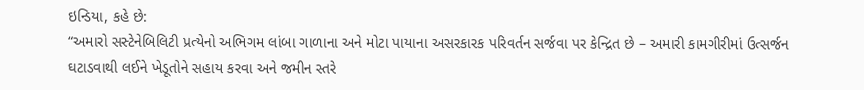ઇન્ડિયા, કહે છે:
“અમારો સસ્ટેનેબિલિટી પ્રત્યેનો અભિગમ લાંબા ગાળાના અને મોટા પાયાના અસરકારક પરિવર્તન સર્જવા પર કેન્દ્રિત છે – અમારી કામગીરીમાં ઉત્સર્જન ઘટાડવાથી લઈને ખેડૂતોને સહાય કરવા અને જમીન સ્તરે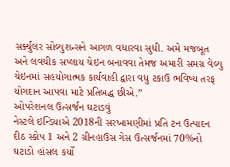સર્ક્યુલર સોલ્યુશન્સને આગળ વધારવા સુધી. અમે મજબૂત અને લવચીક સપ્લાય ચેઇન બનાવવા તેમજ અમારી સમગ્ર વેલ્યુ ચેઇનમાં સહયોગાત્મક કાર્યવાહી દ્વારા વધુ ટકાઉ ભવિષ્ય તરફ યોગદાન આપવા માટે પ્રતિબદ્ધ છીએ.”
ઓપરેશનલ ઉત્સર્જન ઘટાડવું
નેસ્ટલે ઇન્ડિયાએ 2018ની સરખામણીમાં પ્રતિ ટન ઉત્પાદન દીઠ સ્કોપ 1 અને 2 ગ્રીનહાઉસ ગેસ ઉત્સર્જનમાં 70%નો ઘટાડો હાંસલ કર્યો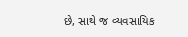છે, સાથે જ વ્યવસાયિક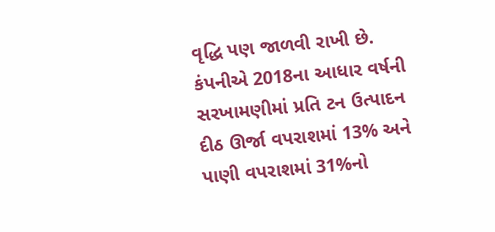વૃદ્ધિ પણ જાળવી રાખી છે. કંપનીએ 2018ના આધાર વર્ષની સરખામણીમાં પ્રતિ ટન ઉત્પાદન દીઠ ઊર્જા વપરાશમાં 13% અને પાણી વપરાશમાં 31%નો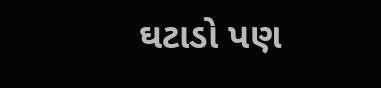ઘટાડો પણ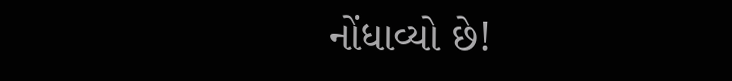નોંધાવ્યો છે!